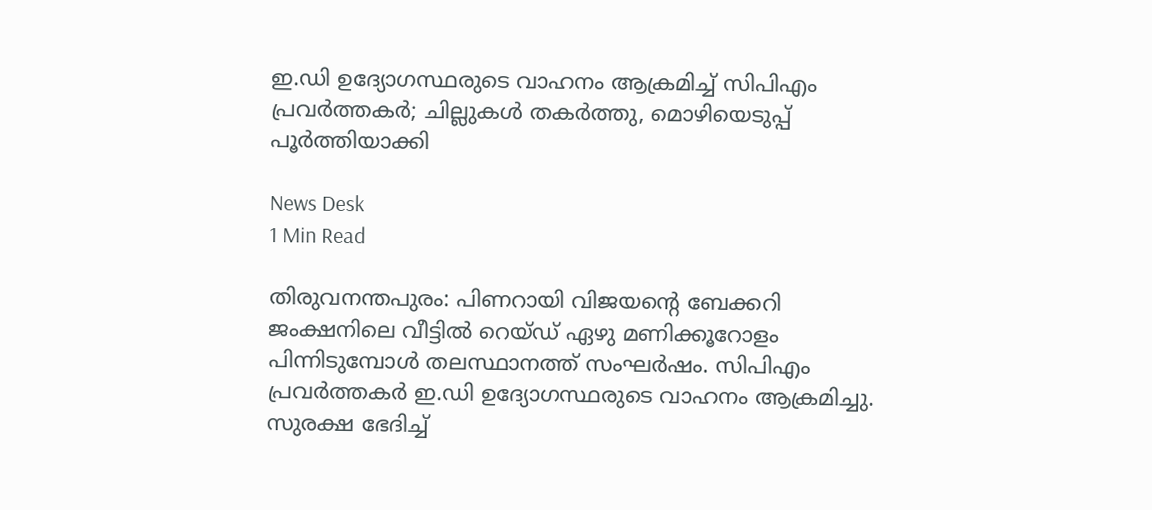ഇ.ഡി ഉദ്യോഗസ്ഥരുടെ വാഹനം ആക്രമിച്ച് സിപിഎം പ്രവർത്തകർ; ചില്ലുകൾ തകർത്തു, മൊഴിയെടുപ്പ് പൂര്‍ത്തിയാക്കി

News Desk
1 Min Read

തിരുവനന്തപുരം: പിണറായി വിജയന്റെ ബേക്കറി ജംക്ഷനിലെ വീട്ടില്‍ റെയ്ഡ് ഏഴു മണിക്കൂറോളം പിന്നിടുമ്പോള്‍ തലസ്ഥാനത്ത് സംഘർഷം. സിപിഎം പ്രവർത്തകർ ഇ.ഡി ഉദ്യോഗസ്ഥരുടെ വാഹനം ആക്രമിച്ചു. സുരക്ഷ ഭേദിച്ച്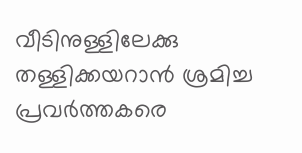വീടിനുള്ളിലേക്കു തള്ളിക്കയറാന്‍ ശ്രമിച്ച പ്രവര്‍ത്തകരെ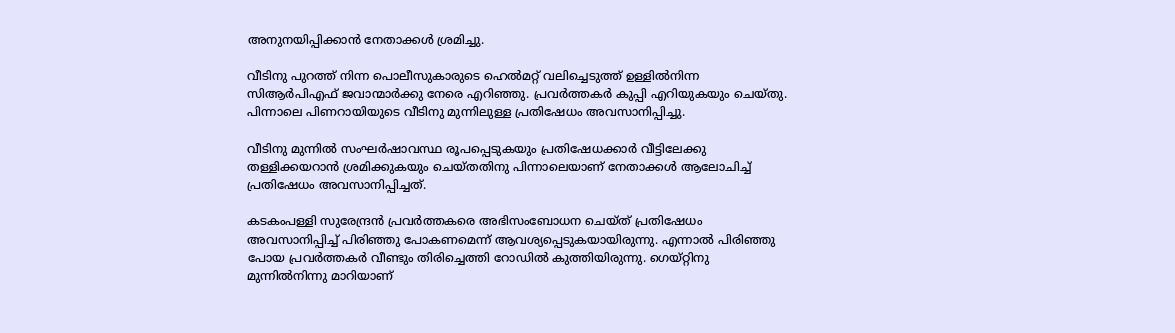അനുനയിപ്പിക്കാൻ നേതാക്കള്‍ ശ്രമിച്ചു.

വീടിനു പുറത്ത് നിന്ന പൊലീസുകാരുടെ ഹെല്‍മറ്റ് വലിച്ചെടുത്ത് ഉള്ളില്‍നിന്ന സിആര്‍പിഎഫ് ജവാന്മാര്‍ക്കു നേരെ എറിഞ്ഞു. പ്രവര്‍ത്തകര്‍ കുപ്പി എറിയുകയും ചെയ്തു. പിന്നാലെ പിണറായിയുടെ വീടിനു മുന്നിലുള്ള പ്രതിഷേധം അവസാനിപ്പിച്ചു.

വീടിനു മുന്നില്‍ സംഘര്‍ഷാവസ്ഥ രൂപപ്പെടുകയും പ്രതിഷേധക്കാര്‍ വീട്ടിലേക്കു തള്ളിക്കയറാന്‍ ശ്രമിക്കുകയും ചെയ്തതിനു പിന്നാലെയാണ് നേതാക്കള്‍ ആലോചിച്ച് പ്രതിഷേധം അവസാനിപ്പിച്ചത്.

കടകംപള്ളി സുരേന്ദ്രന്‍ പ്രവര്‍ത്തകരെ അഭിസംബോധന ചെയ്ത് പ്രതിഷേധം അവസാനിപ്പിച്ച് പിരിഞ്ഞു പോകണമെന്ന് ആവശ്യപ്പെടുകയായിരുന്നു. എന്നാൽ പിരിഞ്ഞു പോയ പ്രവര്‍ത്തകര്‍ വീണ്ടും തിരിച്ചെത്തി റോഡില്‍ കുത്തിയിരുന്നു. ഗെയ്റ്റിനു മുന്നില്‍നിന്നു മാറിയാണ്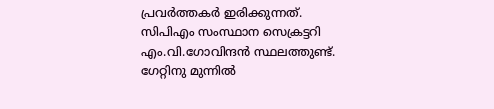പ്രവര്‍ത്തകര്‍ ഇരിക്കുന്നത്. സിപിഎം സംസ്ഥാന സെക്രട്ടറി എം.വി.ഗോവിന്ദന്‍ സ്ഥലത്തുണ്ട്. ഗേറ്റിനു മുന്നില്‍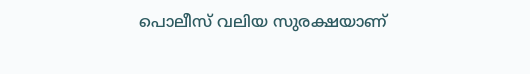പൊലീസ് വലിയ സുരക്ഷയാണ്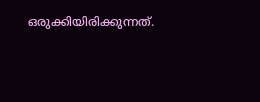ഒരുക്കിയിരിക്കുന്നത്.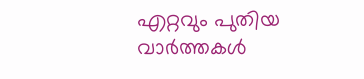എറ്റവും പുതിയ വാർത്തകൾ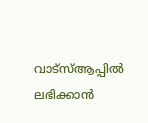വാട്സ്ആപ്പിൽ ലഭിക്കാൻ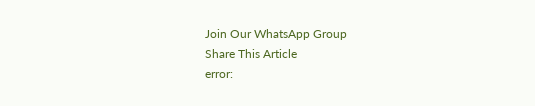Join Our WhatsApp Group
Share This Article
error: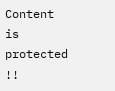Content is protected !!